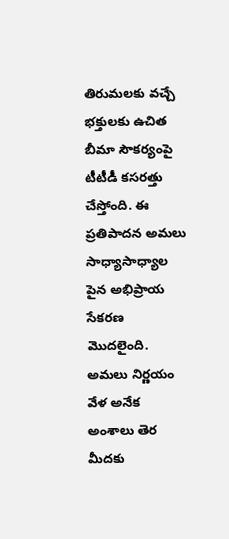తిరుమలకు వచ్చే భక్తులకు ఉచిత బీమా సౌకర్యంపై టీటీడీ కసరత్తు చేస్తోంది. ఈ ప్రతిపాదన అమలు సాధ్యాసాధ్యాల పైన అభిప్రాయ సేకరణ మొదలైంది. అమలు నిర్ణయం వేళ అనేక అంశాలు తెర మీదకు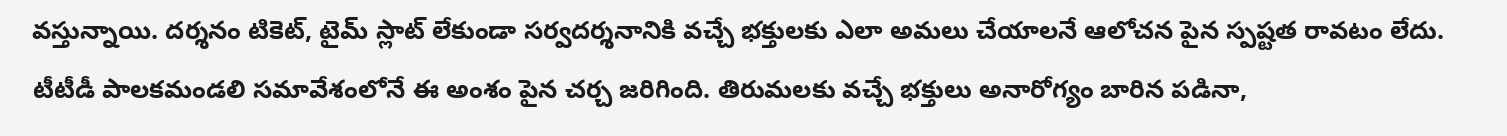వస్తున్నాయి. దర్శనం టికెట్, టైమ్ స్లాట్ లేకుండా సర్వదర్శనానికి వచ్చే భక్తులకు ఎలా అమలు చేయాలనే ఆలోచన పైన స్పష్టత రావటం లేదు. టీటీడీ పాలకమండలి సమావేశంలోనే ఈ అంశం పైన చర్చ జరిగింది. తిరుమలకు వచ్చే భక్తులు అనారోగ్యం బారిన పడినా,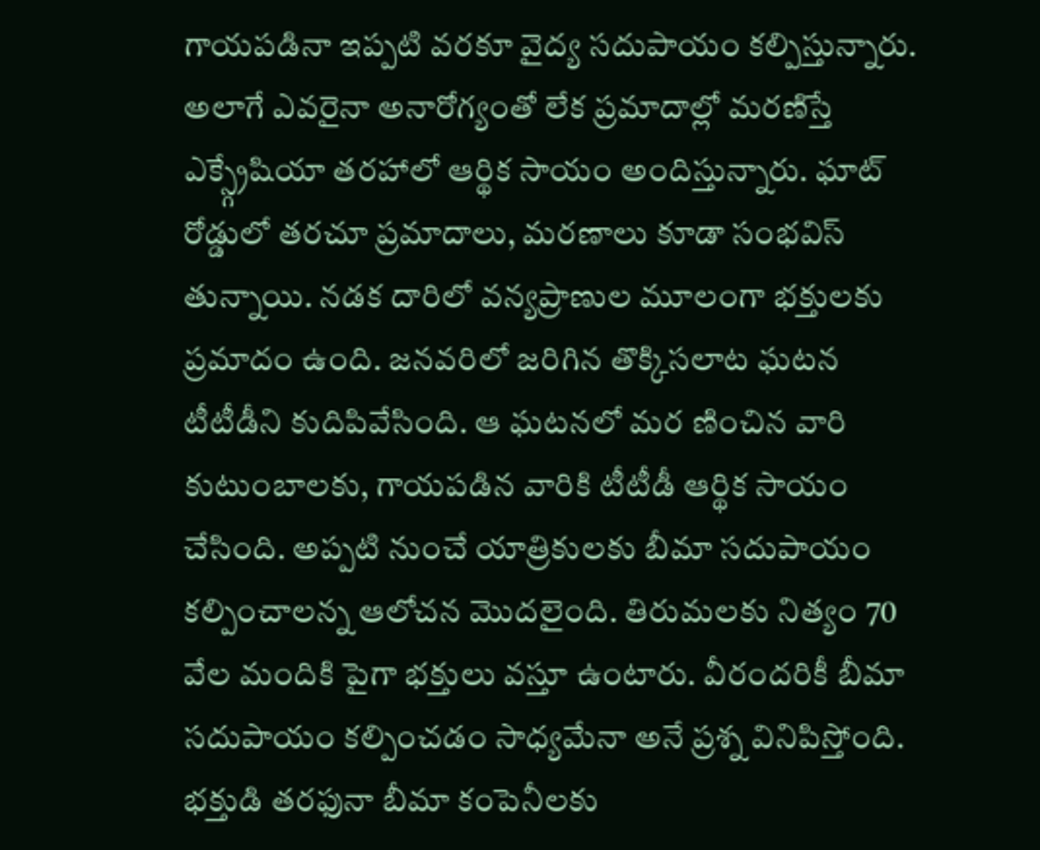గాయపడినా ఇప్పటి వరకూ వైద్య సదుపాయం కల్పిస్తున్నారు. అలాగే ఎవరైనా అనారోగ్యంతో లేక ప్రమాదాల్లో మరణిస్తే ఎక్స్గ్రేషియా తరహాలో ఆర్థిక సాయం అందిస్తున్నారు. ఘాట్ రోడ్డులో తరచూ ప్రమాదాలు, మరణాలు కూడా సంభవిస్ తున్నాయి. నడక దారిలో వన్యప్రాణుల మూలంగా భక్తులకు ప్రమాదం ఉంది. జనవరిలో జరిగిన తొక్కిసలాట ఘటన టీటీడీని కుదిపివేసింది. ఆ ఘటనలో మర ణించిన వారి కుటుంబాలకు, గాయపడిన వారికి టీటీడీ ఆర్థిక సాయం చేసింది. అప్పటి నుంచే యాత్రికులకు బీమా సదుపాయం కల్పించాలన్న ఆలోచన మొదలైంది. తిరుమలకు నిత్యం 70 వేల మందికి పైగా భక్తులు వస్తూ ఉంటారు. వీరందరికీ బీమా సదుపాయం కల్పించడం సాధ్యమేనా అనే ప్రశ్న వినిపిస్తోంది. భక్తుడి తరఫునా బీమా కంపెనీలకు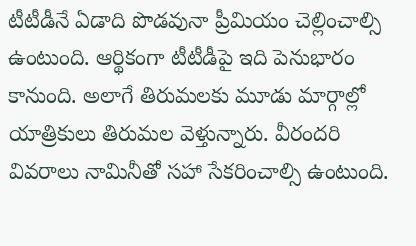టీటీడీనే ఏడాది పొడవునా ప్రీమియం చెల్లించాల్సి ఉంటుంది. ఆర్థికంగా టీటీడీపై ఇది పెనుభారం కానుంది. అలాగే తిరుమలకు మూడు మార్గాల్లో యాత్రికులు తిరుమల వెళ్తున్నారు. వీరందరి వివరాలు నామినీతో సహా సేకరించాల్సి ఉంటుంది.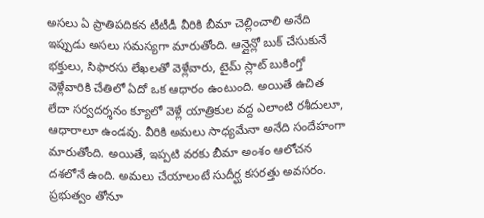అసలు ఏ ప్రాతిపదికన టీటీడీ వీరికి బీమా చెల్లించాలి అనేది ఇప్పుడు అసలు సమస్యగా మారుతోంది. ఆన్లైన్లో బుక్ చేసుకునే భక్తులు, సిఫారసు లేఖలతో వెళ్లేవారు, టైమ్ స్లాట్ బుకింగ్తో వెళ్లేవారికి చేతిలో ఏదో ఒక ఆధారం ఉంటుంది. అయితే ఉచిత లేదా సర్వదర్శనం క్యూలో వెళ్లే యాత్రికుల వద్ద ఎలాంటి రశీదులూ, ఆధారాలూ ఉండవు. వీరికి అమలు సాధ్యమేనా అనేది సందేహంగా మారుతోంది. అయితే, ఇప్పటి వరకు బీమా అంశం ఆలోచన దశలోనే ఉంది. అమలు చేయాలంటే సుదీర్ఘ కసరత్తు అవసరం. ప్రభుత్వం తోనూ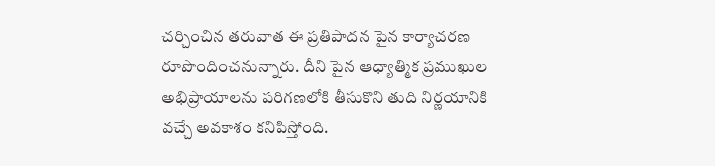చర్చించిన తరువాత ఈ ప్రతిపాదన పైన కార్యాచరణ రూపొందించనున్నారు. దీని పైన ఆధ్యాత్మిక ప్రముఖుల అభిప్రాయాలను పరిగణలోకి తీసుకొని తుది నిర్ణయానికి వచ్చే అవకాశం కనిపిస్తోంది.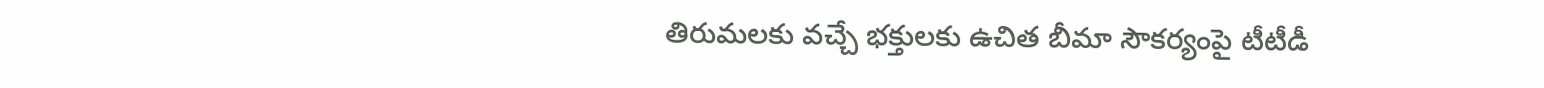తిరుమలకు వచ్చే భక్తులకు ఉచిత బీమా సౌకర్యంపై టీటీడీ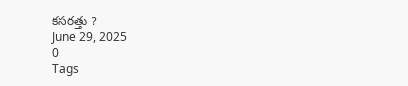కసరత్తు ?
June 29, 2025
0
Tags